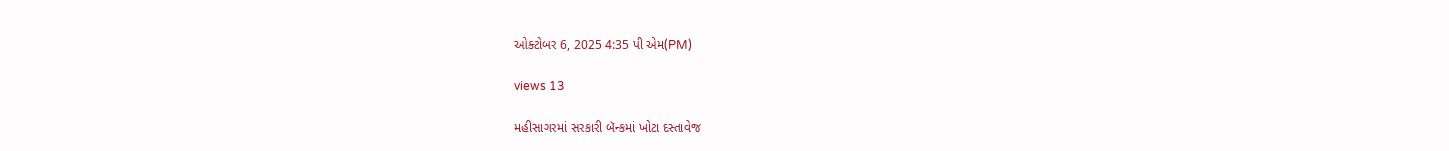ઓક્ટોબર 6, 2025 4:35 પી એમ(PM)

views 13

મહીસાગરમાં સરકારી બૅન્કમાં ખોટા દસ્તાવેજ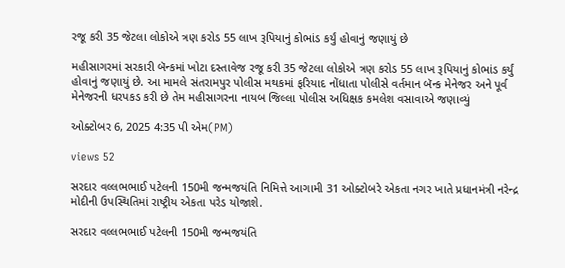રજૂ કરી 35 જેટલા લોકોએ ત્રણ કરોડ 55 લાખ રૂપિયાનું કોભાંડ કર્યું હોવાનું જણાયું છે

મહીસાગરમાં સરકારી બૅન્કમાં ખોટા દસ્તાવેજ રજૂ કરી 35 જેટલા લોકોએ ત્રણ કરોડ 55 લાખ રૂપિયાનું કોભાંડ કર્યું હોવાનું જણાયું છે. આ મામલે સંતરામપુર પોલીસ મથકમાં ફરિયાદ નોંધાતા પોલીસે વર્તમાન બૅન્ક મેનેજર અને પૂર્વ મેનેજરની ધરપકડ કરી છે તેમ મહીસાગરના નાયબ જિલ્લા પોલીસ અધિક્ષક કમલેશ વસાવાએ જણાવ્યું

ઓક્ટોબર 6, 2025 4:35 પી એમ(PM)

views 52

સરદાર વલ્લભભાઈ પટેલની 150મી જન્મજયંતિ નિમિત્તે આગામી 31 ઓક્ટોબરે એકતા નગર ખાતે પ્રધાનમંત્રી નરેન્દ્ર મોદીની ઉપસ્થિતિમાં રાષ્ટ્રીય એકતા પરેડ યોજાશે.

સરદાર વલ્લભભાઈ પટેલની 150મી જન્મજયંતિ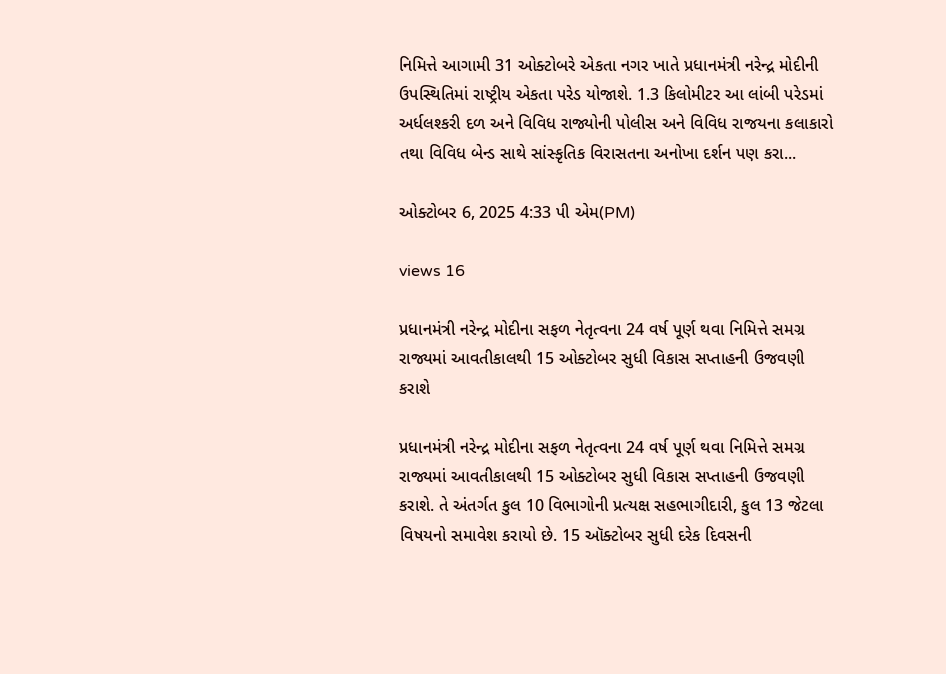નિમિત્તે આગામી 31 ઓક્ટોબરે એકતા નગર ખાતે પ્રધાનમંત્રી નરેન્દ્ર મોદીની ઉપસ્થિતિમાં રાષ્ટ્રીય એકતા પરેડ યોજાશે. 1.3 કિલોમીટર આ લાંબી પરેડમાં અર્ધલશ્કરી દળ અને વિવિધ રાજ્યોની પોલીસ અને વિવિધ રાજયના કલાકારો તથા વિવિધ બેન્ડ સાથે સાંસ્કૃતિક વિરાસતના અનોખા દર્શન પણ કરા...

ઓક્ટોબર 6, 2025 4:33 પી એમ(PM)

views 16

પ્રધાનમંત્રી નરેન્દ્ર મોદીના સફળ નેતૃત્વના 24 વર્ષ પૂર્ણ થવા નિમિત્તે સમગ્ર રાજ્યમાં આવતીકાલથી 15 ઓક્ટોબર સુધી વિકાસ સપ્તાહની ઉજવણી કરાશે

પ્રધાનમંત્રી નરેન્દ્ર મોદીના સફળ નેતૃત્વના 24 વર્ષ પૂર્ણ થવા નિમિત્તે સમગ્ર રાજ્યમાં આવતીકાલથી 15 ઓક્ટોબર સુધી વિકાસ સપ્તાહની ઉજવણી કરાશે. તે અંતર્ગત કુલ 10 વિભાગોની પ્રત્યક્ષ સહભાગીદારી, કુલ 13 જેટલા વિષયનો સમાવેશ કરાયો છે. 15 ઑક્ટોબર સુધી દરેક દિવસની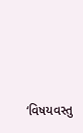‘વિષયવસ્તુ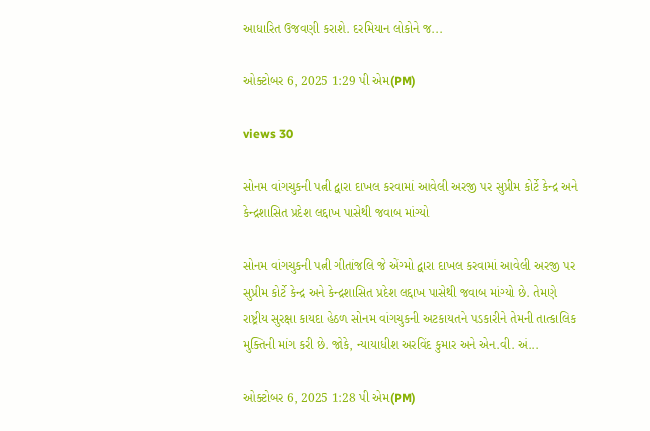આધારિત ઉજવણી કરાશે. દરમિયાન લોકોને જ...

ઓક્ટોબર 6, 2025 1:29 પી એમ(PM)

views 30

સોનમ વાંગચુકની પત્ની દ્વારા દાખલ કરવામાં આવેલી અરજી પર સુપ્રીમ કોર્ટે કેન્દ્ર અને કેન્દ્રશાસિત પ્રદેશ લદ્દાખ પાસેથી જવાબ માંગ્યો

સોનમ વાંગચુકની પત્ની ગીતાંજલિ જે એંગ્મો દ્વારા દાખલ કરવામાં આવેલી અરજી પર સુપ્રીમ કોર્ટે કેન્દ્ર અને કેન્દ્રશાસિત પ્રદેશ લદ્દાખ પાસેથી જવાબ માંગ્યો છે. તેમણે રાષ્ટ્રીય સુરક્ષા કાયદા હેઠળ સોનમ વાંગચુકની અટકાયતને પડકારીને તેમની તાત્કાલિક મુક્તિની માંગ કરી છે. જોકે, ન્યાયાધીશ અરવિંદ કુમાર અને એન.વી. અં...

ઓક્ટોબર 6, 2025 1:28 પી એમ(PM)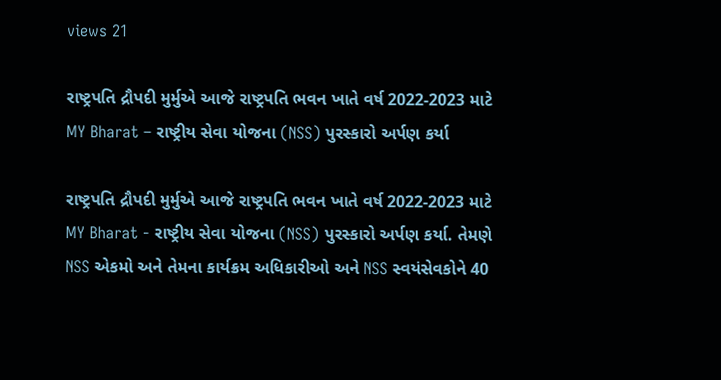views 21

રાષ્ટ્રપતિ દ્રૌપદી મુર્મુએ આજે રાષ્ટ્રપતિ ભવન ખાતે વર્ષ 2022-2023 માટે MY Bharat – રાષ્ટ્રીય સેવા યોજના (NSS) પુરસ્કારો અર્પણ કર્યા

રાષ્ટ્રપતિ દ્રૌપદી મુર્મુએ આજે રાષ્ટ્રપતિ ભવન ખાતે વર્ષ 2022-2023 માટે MY Bharat - રાષ્ટ્રીય સેવા યોજના (NSS) પુરસ્કારો અર્પણ કર્યા. તેમણે NSS એકમો અને તેમના કાર્યક્રમ અધિકારીઓ અને NSS સ્વયંસેવકોને 40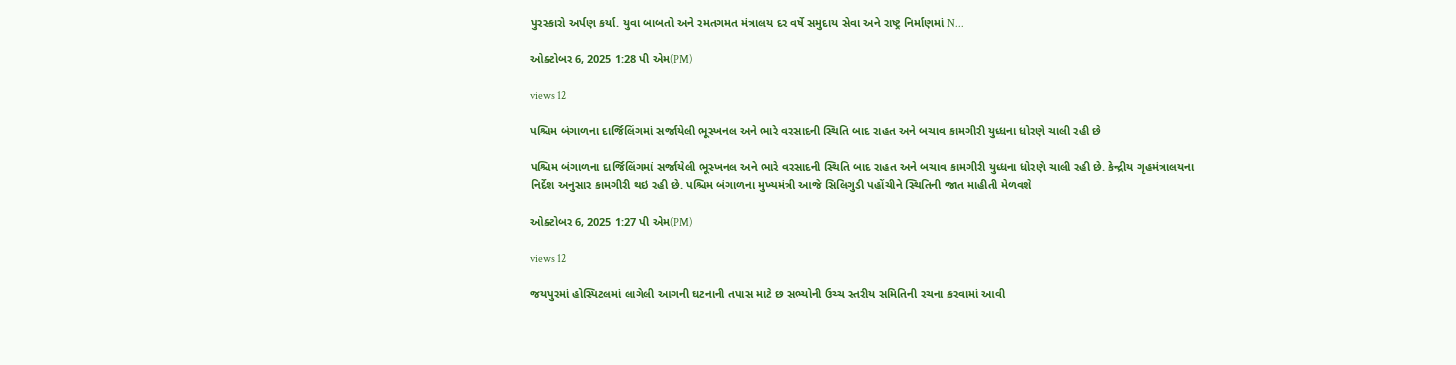પુરસ્કારો અર્પણ કર્યા. યુવા બાબતો અને રમતગમત મંત્રાલય દર વર્ષે સમુદાય સેવા અને રાષ્ટ્ર નિર્માણમાં N...

ઓક્ટોબર 6, 2025 1:28 પી એમ(PM)

views 12

પશ્ચિમ બંગાળના દાર્જિલિંગમાં સર્જાયેલી ભૂસ્ખનલ અને ભારે વરસાદની સ્થિતિ બાદ રાહત અને બચાવ કામગીરી યુધ્ધના ધોરણે ચાલી રહી છે

પશ્ચિમ બંગાળના દાર્જિલિંગમાં સર્જાયેલી ભૂસ્ખનલ અને ભારે વરસાદની સ્થિતિ બાદ રાહત અને બચાવ કામગીરી યુધ્ધના ધોરણે ચાલી રહી છે. કેન્દ્રીય ગૃહમંત્રાલયના નિર્દેશ અનુસાર કામગીરી થઇ રહી છે. પશ્ચિમ બંગાળના મુખ્યમંત્રી આજે સિલિગુડી પહોંચીને સ્થિતિની જાત માહીતી મેળવશે

ઓક્ટોબર 6, 2025 1:27 પી એમ(PM)

views 12

જયપુરમાં હોસ્પિટલમાં લાગેલી આગની ઘટનાની તપાસ માટે છ સભ્યોની ઉચ્ચ સ્તરીય સમિતિની રચના કરવામાં આવી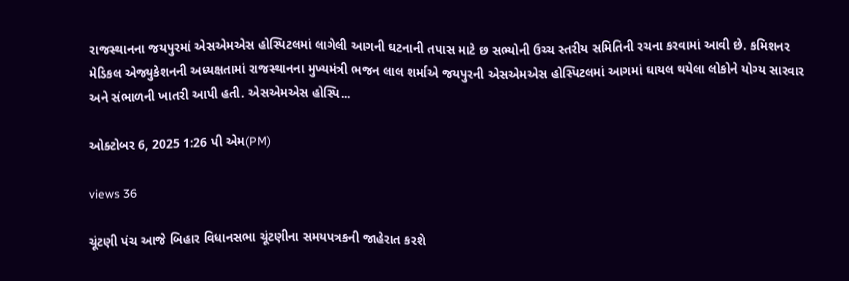રાજસ્થાનના જયપુરમાં એસએમએસ હોસ્પિટલમાં લાગેલી આગની ઘટનાની તપાસ માટે છ સભ્યોની ઉચ્ચ સ્તરીય સમિતિની રચના કરવામાં આવી છે. કમિશનર મેડિકલ એજ્યુકેશનની અધ્યક્ષતામાં રાજસ્થાનના મુખ્યમંત્રી ભજન લાલ શર્માએ જયપુરની એસએમએસ હોસ્પિટલમાં આગમાં ઘાયલ થયેલા લોકોને યોગ્ય સારવાર અને સંભાળની ખાતરી આપી હતી. એસએમએસ હોસ્પિ...

ઓક્ટોબર 6, 2025 1:26 પી એમ(PM)

views 36

ચૂંટણી પંચ આજે બિહાર વિધાનસભા ચૂંટણીના સમયપત્રકની જાહેરાત કરશે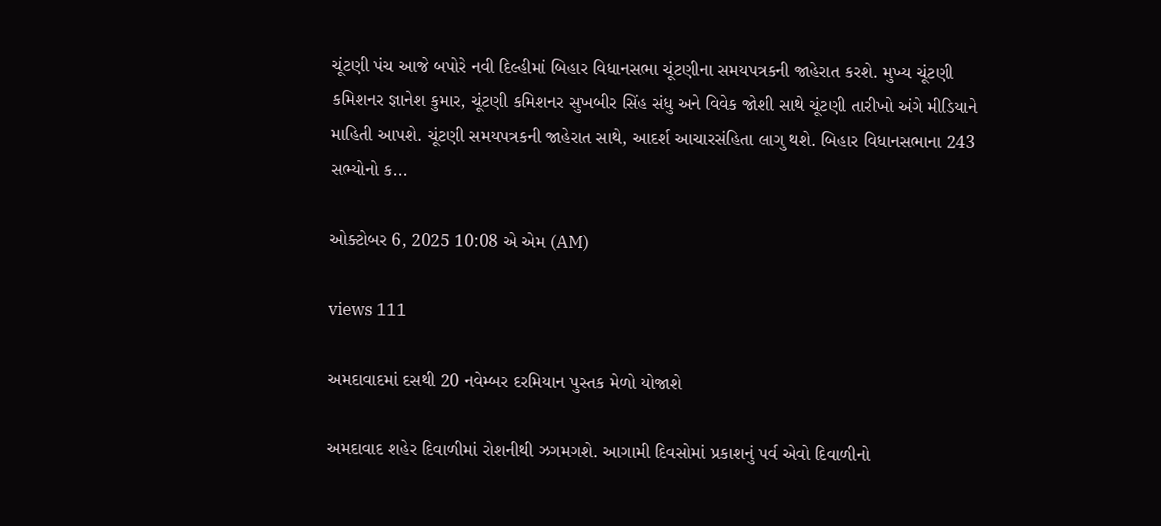ચૂંટણી પંચ આજે બપોરે નવી દિલ્હીમાં બિહાર વિધાનસભા ચૂંટણીના સમયપત્રકની જાહેરાત કરશે. મુખ્ય ચૂંટણી કમિશનર જ્ઞાનેશ કુમાર, ચૂંટણી કમિશનર સુખબીર સિંહ સંધુ અને વિવેક જોશી સાથે ચૂંટણી તારીખો અંગે મીડિયાને માહિતી આપશે. ચૂંટણી સમયપત્રકની જાહેરાત સાથે, આદર્શ આચારસંહિતા લાગુ થશે. બિહાર વિધાનસભાના 243 સભ્યોનો ક...

ઓક્ટોબર 6, 2025 10:08 એ એમ (AM)

views 111

અમદાવાદમાં દસથી 20 નવેમ્બર દરમિયાન પુસ્તક મેળો યોજાશે

અમદાવાદ શહેર દિવાળીમાં રોશનીથી ઝગમગશે. આગામી દિવસોમાં પ્રકાશનું પર્વ એવો દિવાળીનો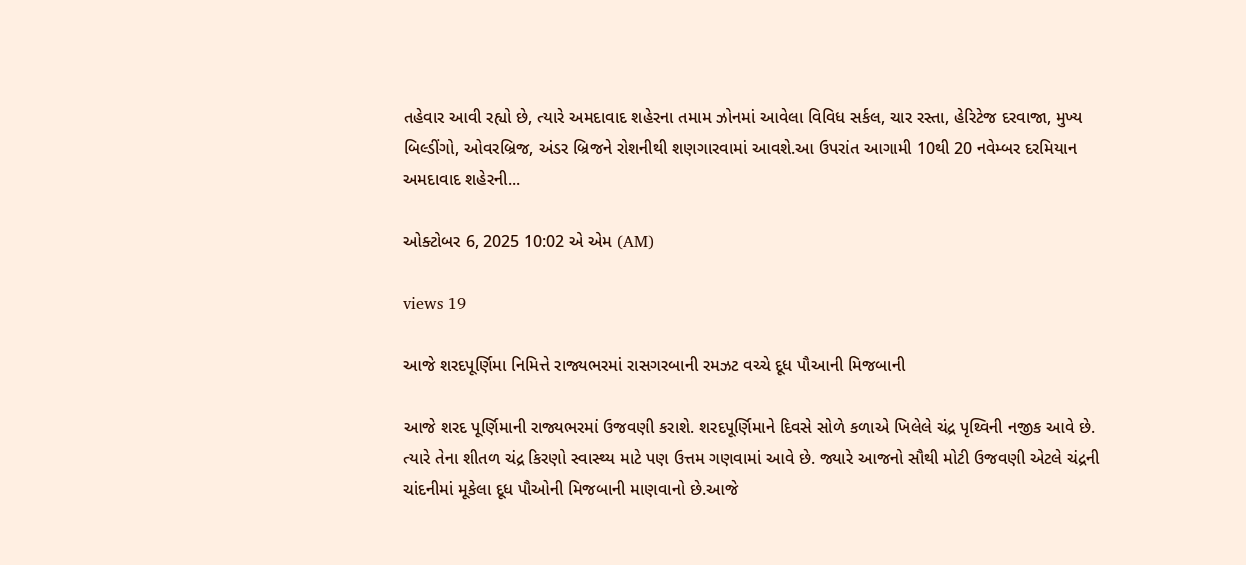તહેવાર આવી રહ્યો છે, ત્યારે અમદાવાદ શહેરના તમામ ઝોનમાં આવેલા વિવિધ સર્કલ, ચાર રસ્તા, હેરિટેજ દરવાજા, મુખ્ય બિલ્ડીંગો, ઓવરબ્રિજ, અંડર બ્રિજને રોશનીથી શણગારવામાં આવશે.આ ઉપરાંત આગામી 10થી 20 નવેમ્બર દરમિયાન અમદાવાદ શહેરની...

ઓક્ટોબર 6, 2025 10:02 એ એમ (AM)

views 19

આજે શરદપૂર્ણિમા નિમિત્તે રાજ્યભરમાં રાસગરબાની રમઝટ વચ્ચે દૂધ પૌઆની મિજબાની

આજે શરદ પૂર્ણિમાની રાજ્યભરમાં ઉજવણી કરાશે. શરદપૂર્ણિમાને દિવસે સોળે કળાએ ખિલેલે ચંદ્ર પૃથ્વિની નજીક આવે છે. ત્યારે તેના શીતળ ચંદ્ર કિરણો સ્વાસ્થ્ય માટે પણ ઉત્તમ ગણવામાં આવે છે. જ્યારે આજનો સૌથી મોટી ઉજવણી એટલે ચંદ્રની ચાંદનીમાં મૂકેલા દૂધ પૌઓની મિજબાની માણવાનો છે.આજે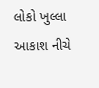લોકો ખુલ્લા આકાશ નીચે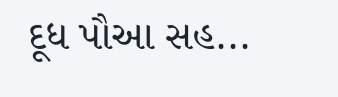દૂધ પૌઆ સહ...